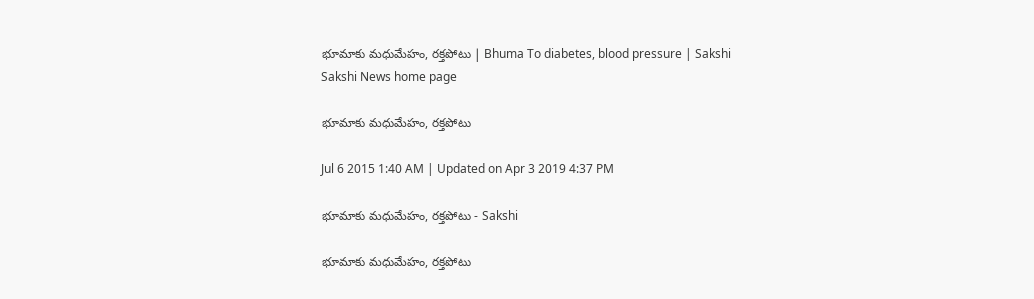భూమాకు మధుమేహం, రక్తపోటు | Bhuma To diabetes, blood pressure | Sakshi
Sakshi News home page

భూమాకు మధుమేహం, రక్తపోటు

Jul 6 2015 1:40 AM | Updated on Apr 3 2019 4:37 PM

భూమాకు మధుమేహం, రక్తపోటు - Sakshi

భూమాకు మధుమేహం, రక్తపోటు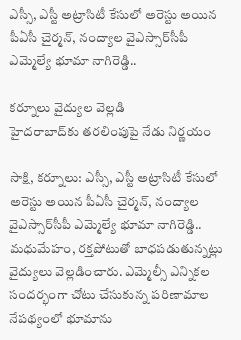ఎస్సీ, ఎస్టీ అట్రాసిటీ కేసులో అరెస్టు అయిన పీఏసీ చైర్మన్, నంద్యాల వైఎస్సార్‌సీపీ ఎమ్మెల్యే భూమా నాగిరెడ్డి..

కర్నూలు వైద్యుల వెల్లడి
హైదరాబాద్‌కు తరలింపుపై నేడు నిర్ణయం

సాక్షి, కర్నూలు: ఎస్సీ, ఎస్టీ అట్రాసిటీ కేసులో అరెస్టు అయిన పీఏసీ చైర్మన్, నంద్యాల వైఎస్సార్‌సీపీ ఎమ్మెల్యే భూమా నాగిరెడ్డి.. మధుమేహం, రక్తపోటుతో బాధపడుతున్నట్లు వైద్యులు వెల్లడించారు. ఎమ్మెల్సీ ఎన్నికల సందర్భంగా చోటు చేసుకున్న పరిణామాల నేపథ్యంలో భూమాను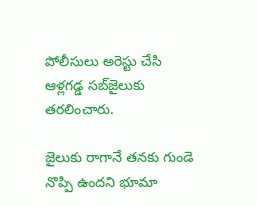పోలీసులు అరెస్టు చేసి ఆళ్లగడ్డ సబ్‌జైలుకు తరలించారు.

జైలుకు రాగానే తనకు గుండె నొప్పి ఉందని భూమా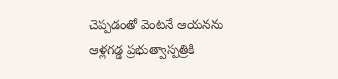చెప్పడంతో వెంటనే ఆయనను ఆళ్లగడ్డ ప్రభుత్వాస్పత్రికి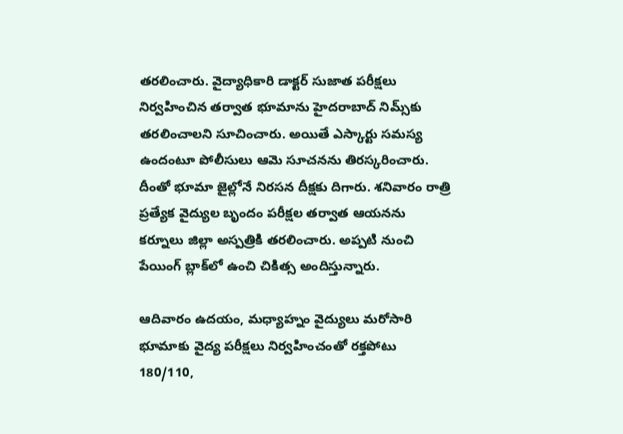తరలించారు. వైద్యాధికారి డాక్టర్ సుజాత పరీక్షలు నిర్వహించిన తర్వాత భూమాను హైదరాబాద్ నిమ్స్‌కు తరలించాలని సూచించారు. అయితే ఎస్కార్టు సమస్య ఉందంటూ పోలీసులు ఆమె సూచనను తిరస్కరించారు. దీంతో భూమా జైల్లోనే నిరసన దీక్షకు దిగారు. శనివారం రాత్రి ప్రత్యేక వైద్యుల బృందం పరీక్షల తర్వాత ఆయనను కర్నూలు జిల్లా అస్పత్రికి తరలించారు. అప్పటి నుంచి పేయింగ్ బ్లాక్‌లో ఉంచి చికిత్స అందిస్తున్నారు.

ఆదివారం ఉదయం, మధ్యాహ్నం వైద్యులు మరోసారి భూమాకు వైద్య పరీక్షలు నిర్వహించంతో రక్తపోటు 180/110,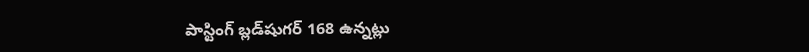పాస్టింగ్ బ్లడ్‌షుగర్ 168 ఉన్నట్లు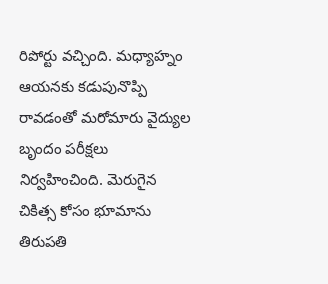రిపోర్టు వచ్చింది. మధ్యాహ్నం ఆయనకు కడుపునొప్పి రావడంతో మరోమారు వైద్యుల బృందం పరీక్షలు నిర్వహించింది. మెరుగైన చికిత్స కోసం భూమాను తిరుపతి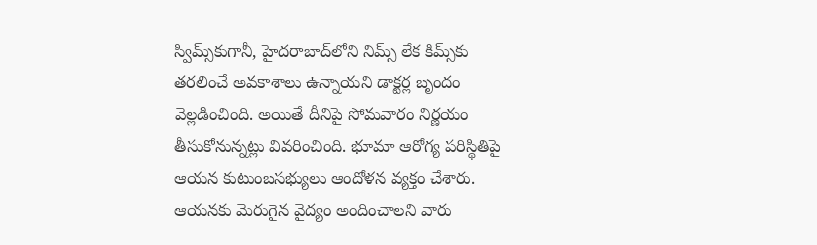స్విమ్స్‌కుగానీ, హైదరాబాద్‌లోని నిమ్స్ లేక కిమ్స్‌కు తరలించే అవకాశాలు ఉన్నాయని డాక్టర్ల బృందం వెల్లడించింది. అయితే దీనిపై సోమవారం నిర్ణయం తీసుకోనున్నట్లు వివరించింది. భూమా ఆరోగ్య పరిస్థితిపై ఆయన కుటుంబసభ్యులు ఆందోళన వ్యక్తం చేశారు. ఆయనకు మెరుగైన వైద్యం అందించాలని వారు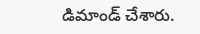డిమాండ్ చేశారు.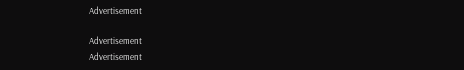Advertisement

Advertisement
Advertisement